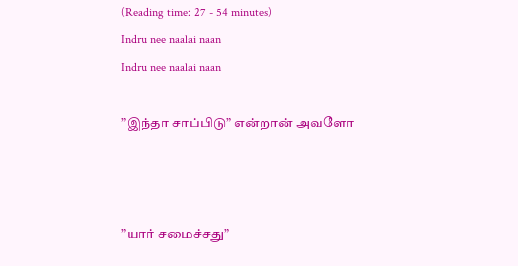(Reading time: 27 - 54 minutes)
Indru nee naalai naan
Indru nee naalai naan

”இந்தா சாப்பிடு” என்றான் அவளோ



”யார் சமைச்சது”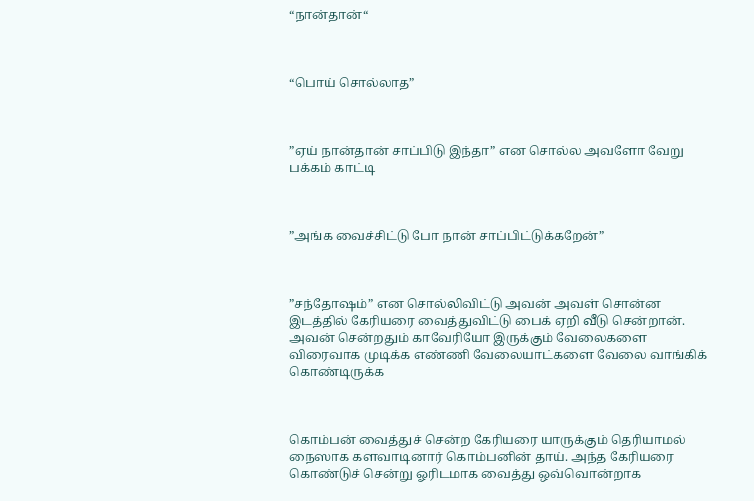“நான்தான்“



“பொய் சொல்லாத”



”ஏய் நான்தான் சாப்பிடு இந்தா” என சொல்ல அவளோ வேறு பக்கம் காட்டி



”அங்க வைச்சிட்டு போ நான் சாப்பிட்டுக்கறேன்”



”சந்தோஷம்” என சொல்லிவிட்டு அவன் அவள் சொன்ன இடத்தில் கேரியரை வைத்துவிட்டு பைக் ஏறி வீடு சென்றான். அவன் சென்றதும் காவேரியோ இருக்கும் வேலைகளை விரைவாக முடிக்க எண்ணி வேலையாட்களை வேலை வாங்கிக் கொண்டிருக்க



கொம்பன் வைத்துச் சென்ற கேரியரை யாருக்கும் தெரியாமல் நைஸாக களவாடினார் கொம்பனின் தாய். அந்த கேரியரை கொண்டுச் சென்று ஓரிடமாக வைத்து ஒவ்வொன்றாக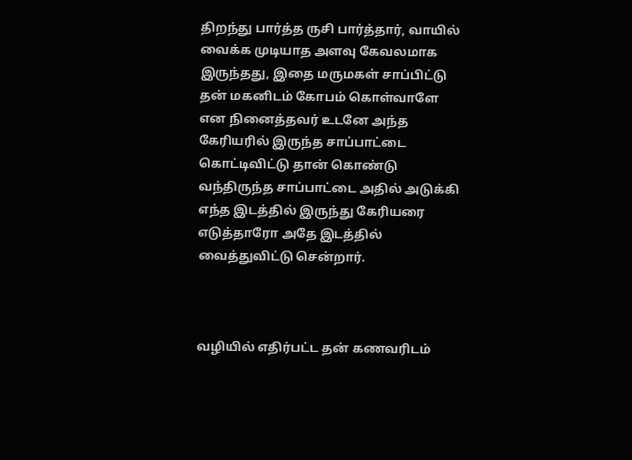திறந்து பார்த்த ருசி பார்த்தார், வாயில் வைக்க முடியாத அளவு கேவலமாக இருந்தது, இதை மருமகள் சாப்பிட்டு தன் மகனிடம் கோபம் கொள்வாளே என நினைத்தவர் உடனே அந்த கேரியரில் இருந்த சாப்பாட்டை கொட்டிவிட்டு தான் கொண்டு வந்திருந்த சாப்பாட்டை அதில் அடுக்கி எந்த இடத்தில் இருந்து கேரியரை எடுத்தாரோ அதே இடத்தில் வைத்துவிட்டு சென்றார்.



வழியில் எதிர்பட்ட தன் கணவரிடம்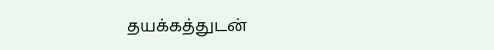தயக்கத்துடன்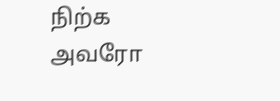நிற்க அவரோ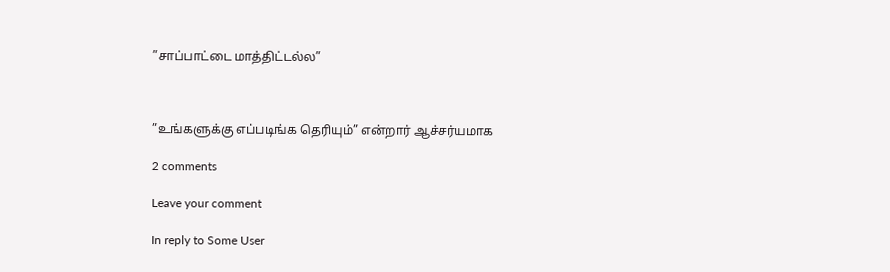”சாப்பாட்டை மாத்திட்டல்ல”



”உங்களுக்கு எப்படிங்க தெரியும்” என்றார் ஆச்சர்யமாக

2 comments

Leave your comment

In reply to Some User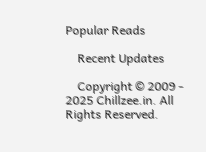Popular Reads

    Recent Updates

    Copyright © 2009 - 2025 Chillzee.in. All Rights Reserved.